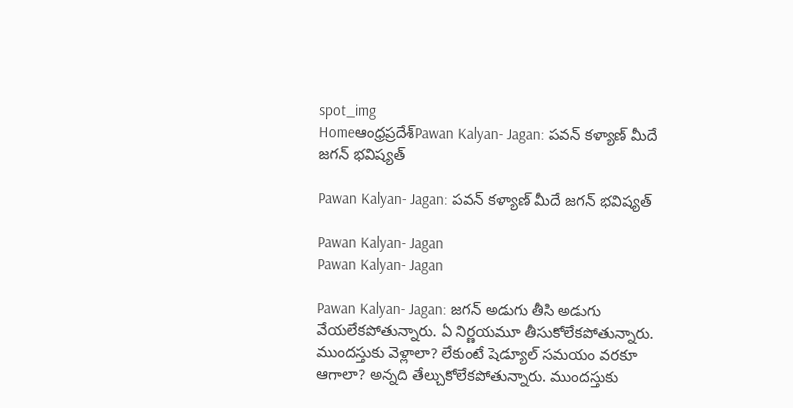spot_img
Homeఆంధ్రప్రదేశ్‌Pawan Kalyan- Jagan: పవన్ కళ్యాణ్ మీదే జగన్ భవిష్యత్

Pawan Kalyan- Jagan: పవన్ కళ్యాణ్ మీదే జగన్ భవిష్యత్

Pawan Kalyan- Jagan
Pawan Kalyan- Jagan

Pawan Kalyan- Jagan: జగన్ అడుగు తీసి అడుగు వేయలేకపోతున్నారు. ఏ నిర్ణయమూ తీసుకోలేకపోతున్నారు. ముందస్తుకు వెళ్లాలా? లేకుంటే షెడ్యూల్ సమయం వరకూ ఆగాలా? అన్నది తేల్చుకోలేకపోతున్నారు. ముందస్తుకు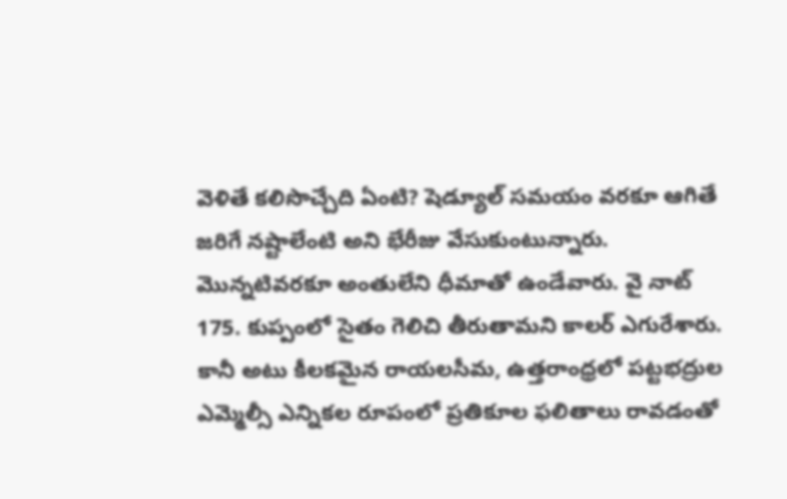వెళితే కలిసొచ్చేది ఏంటి? షెడ్యూల్ సమయం వరకూ ఆగితే జరిగే నష్టాలేంటి అని భేరీజు వేసుకుంటున్నారు. మొన్నటివరకూ అంతులేని ధీమాతో ఉండేవారు. వై నాట్ 175. కుప్పంలో సైతం గెలిచి తీరుతామని కాలర్ ఎగురేశారు. కానీ అటు కీలకమైన రాయలసీమ, ఉత్తరాంధ్రలో పట్టభద్రుల ఎమ్మెల్సీ ఎన్నికల రూపంలో ప్రతికూల ఫలితాలు రావడంతో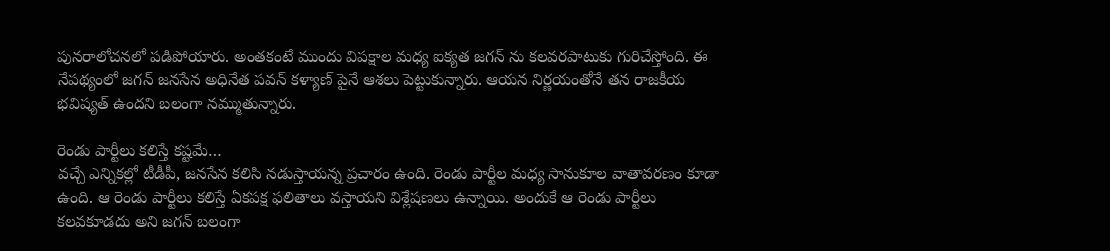పునరాలోచనలో పడిపోయారు. అంతకంటే ముందు విపక్షాల మధ్య ఐక్యత జగన్ ను కలవరపాటుకు గురిచేస్తోంది. ఈ నేపథ్యంలో జగన్ జనసేన అధినేత పవన్ కళ్యాణ్ పైనే ఆశలు పెట్టుకున్నారు. ఆయన నిర్ణయంతోనే తన రాజకీయ భవిష్యత్ ఉందని బలంగా నమ్ముతున్నారు.

రెండు పార్టీలు కలిస్తే కష్టమే…
వచ్చే ఎన్నికల్లో టీడీపీ, జనసేన కలిసి నడుస్తాయన్న ప్రచారం ఉంది. రెండు పార్టీల మధ్య సానుకూల వాతావరణం కూడా ఉంది. ఆ రెండు పార్టీలు కలిస్తే ఏకపక్ష ఫలితాలు వస్తాయని విశ్లేషణలు ఉన్నాయి. అందుకే ఆ రెండు పార్టీలు కలవకూడదు అని జగన్ బలంగా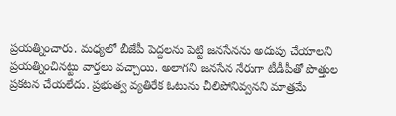ప్రయత్నించారు. మధ్యలో బీజేపీ పెద్దలను పెట్టి జనసేనను అదుపు చేయాలని ప్రయత్నించినట్టు వార్తలు వచ్చాయి. అలాగని జనసేన నేరుగా టీడీపీతో పొత్తుల ప్రకటన చేయలేదు. ప్రభుత్వ వ్యతిరేక ఓటును చీలిపోనివ్వనని మాత్రమే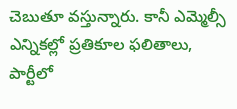చెబుతూ వస్తున్నారు. కానీ ఎమ్మెల్సీ ఎన్నికల్లో ప్రతికూల ఫలితాలు, పార్టీలో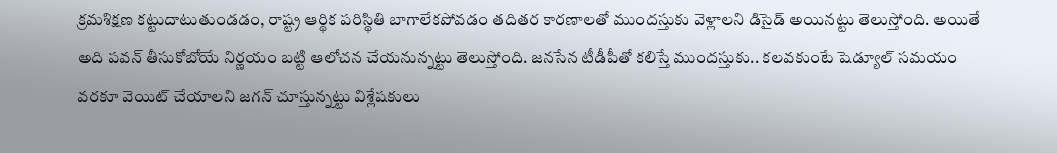క్రమశిక్షణ కట్టుదాటుతుండడం, రాష్ట్ర ఆర్థిక పరిస్థితి బాగాలేకపోవడం తదితర కారణాలతో ముందస్తుకు వెళ్లాలని డిసైడ్ అయినట్టు తెలుస్తోంది. అయితే అది పవన్ తీసుకోబోయే నిర్ణయం బట్టి ఆలోచన చేయనున్నట్టు తెలుస్తోంది. జనసేన టీడీపీతో కలిస్తే ముందస్తుకు.. కలవకుంటే షెడ్యూల్ సమయం వరకూ వెయిట్ చేయాలని జగన్ చూస్తున్నట్టు విశ్లేషకులు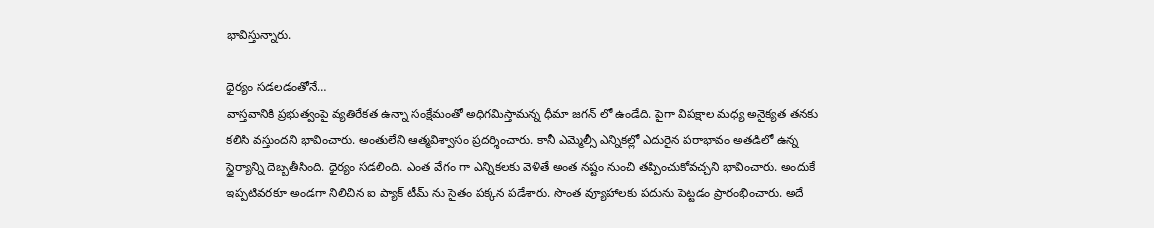భావిస్తున్నారు.

ధైర్యం సడలడంతోనే…
వాస్తవానికి ప్రభుత్వంపై వ్యతిరేకత ఉన్నా సంక్షేమంతో అధిగమిస్తామన్న ధీమా జగన్ లో ఉండేది. పైగా విపక్షాల మధ్య అనైక్యత తనకు కలిసి వస్తుందని భావించారు. అంతులేని ఆత్మవిశ్వాసం ప్రదర్శించారు. కానీ ఎమ్మెల్సీ ఎన్నికల్లో ఎదురైన పరాభావం అతడిలో ఉన్న స్థైర్యాన్ని దెబ్బతీసింది. ధైర్యం సడలింది. ఎంత వేగం గా ఎన్నికలకు వెళితే అంత నష్టం నుంచి తప్పించుకోవచ్చని భావించారు. అందుకే ఇప్పటివరకూ అండగా నిలిచిన ఐ ప్యాక్ టీమ్ ను సైతం పక్కన పడేశారు. సొంత వ్యూహాలకు పదును పెట్టడం ప్రారంభించారు. అదే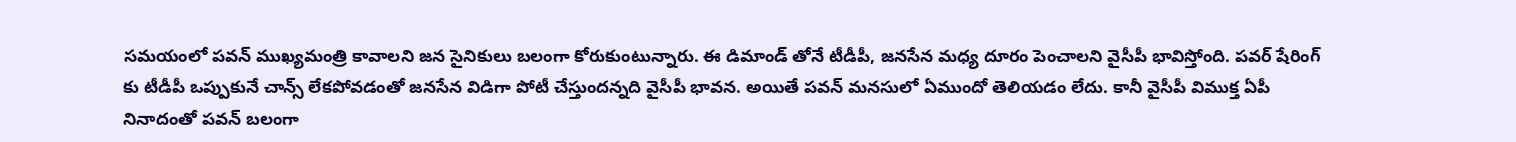సమయంలో పవన్ ముఖ్యమంత్రి కావాలని జన సైనికులు బలంగా కోరుకుంటున్నారు. ఈ డిమాండ్ తోనే టీడీపీ, జనసేన మధ్య దూరం పెంచాలని వైసీపీ భావిస్తోంది. పవర్ షేరింగ్ కు టీడీపీ ఒప్పుకునే చాన్స్ లేకపోవడంతో జనసేన విడిగా పోటీ చేస్తుందన్నది వైసీపీ భావన. అయితే పవన్ మనసులో ఏముందో తెలియడం లేదు. కానీ వైసీపీ విముక్త ఏపీ నినాదంతో పవన్ బలంగా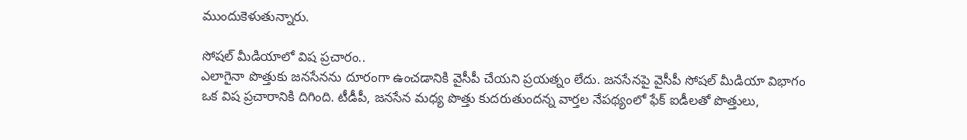ముందుకెళుతున్నారు.

సోషల్ మీడియాలో విష ప్రచారం..
ఎలాగైనా పొత్తుకు జనసేనను దూరంగా ఉంచడానికి వైసీపీ చేయని ప్రయత్నం లేదు. జనసేనపై వైసీపీ సోషల్ మీడియా విభాగం ఒక విష ప్రచారానికి దిగింది. టీడీపీ, జనసేన మధ్య పొత్తు కుదరుతుందన్న వార్తల నేపథ్యంలో ఫేక్ ఐడీలతో పొత్తులు,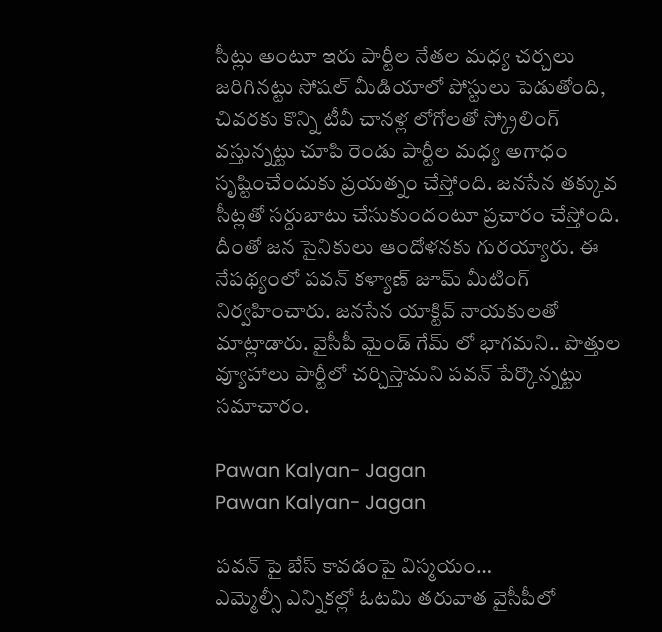సీట్లు అంటూ ఇరు పార్టీల నేతల మధ్య చర్చలు జరిగినట్టు సోషల్ మీడియాలో పోస్టులు పెడుతోంది, చివరకు కొన్ని టీవీ చానళ్ల లోగోలతో స్క్రోలింగ్ వస్తున్నట్టు చూపి రెండు పార్టీల మధ్య అగాధం సృష్టించేందుకు ప్రయత్నం చేస్తోంది. జనసేన తక్కువ సీట్లతో సర్దుబాటు చేసుకుందంటూ ప్రచారం చేస్తోంది. దీంతో జన సైనికులు ఆందోళనకు గురయ్యారు. ఈ నేపథ్యంలో పవన్ కళ్యాణ్ జూమ్ మీటింగ్ నిర్వహించారు. జనసేన యాక్టివ్ నాయకులతో మాట్లాడారు. వైసీపీ మైండ్ గేమ్ లో భాగమని.. పొత్తుల వ్యూహాలు పార్టీలో చర్చిస్తామని పవన్ పేర్కొన్నట్టు సమాచారం.

Pawan Kalyan- Jagan
Pawan Kalyan- Jagan

పవన్ పై బేస్ కావడంపై విస్మయం…
ఎమ్మెల్సీ ఎన్నికల్లో ఓటమి తరువాత వైసీపీలో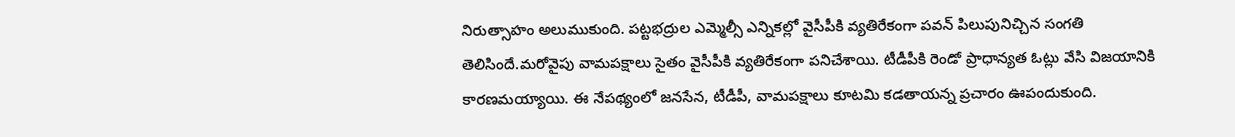నిరుత్సాహం అలుముకుంది. పట్టభద్రుల ఎమ్మెల్సీ ఎన్నికల్లో వైసీపీకి వ్యతిరేకంగా పవన్ పిలుపునిచ్చిన సంగతి తెలిసిందే.మరోవైపు వామపక్షాలు సైతం వైసీపీకి వ్యతిరేకంగా పనిచేశాయి. టీడీపీకి రెండో ప్రాధాన్యత ఓట్లు వేసి విజయానికి కారణమయ్యాయి. ఈ నేపథ్యంలో జనసేన, టీడీపీ, వామపక్షాలు కూటమి కడతాయన్న ప్రచారం ఊపందుకుంది.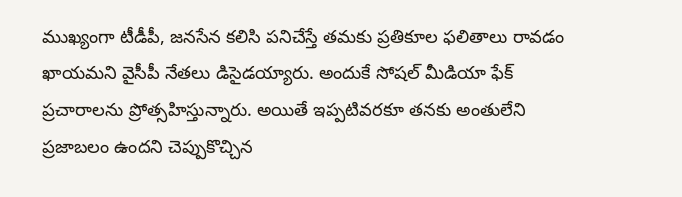ముఖ్యంగా టీడీపీ, జనసేన కలిసి పనిచేస్తే తమకు ప్రతికూల ఫలితాలు రావడం ఖాయమని వైసీపీ నేతలు డిసైడయ్యారు. అందుకే సోషల్ మీడియా ఫేక్ ప్రచారాలను ప్రోత్సహిస్తున్నారు. అయితే ఇప్పటివరకూ తనకు అంతులేని ప్రజాబలం ఉందని చెప్పుకొచ్చిన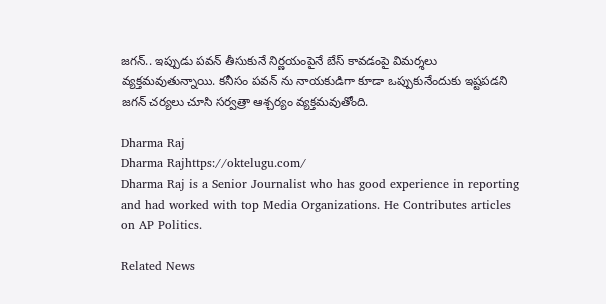జగన్.. ఇప్పుడు పవన్ తీసుకునే నిర్ణయంపైనే బేస్ కావడంపై విమర్శలు వ్యక్తమవుతున్నాయి. కనీసం పవన్ ను నాయకుడిగా కూడా ఒప్పుకునేందుకు ఇష్టపడని జగన్ చర్యలు చూసి సర్వత్రా ఆశ్చర్యం వ్యక్తమవుతోంది.

Dharma Raj
Dharma Rajhttps://oktelugu.com/
Dharma Raj is a Senior Journalist who has good experience in reporting and had worked with top Media Organizations. He Contributes articles on AP Politics.

Related News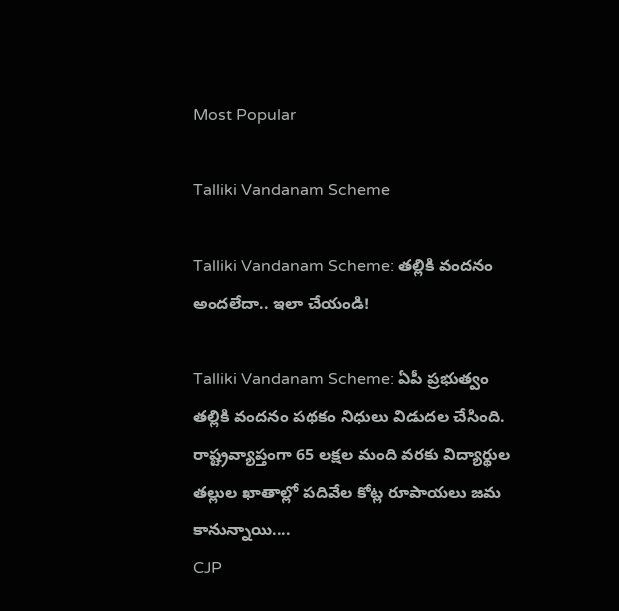Most Popular

Talliki Vandanam Scheme

Talliki Vandanam Scheme: తల్లికి వందనం అందలేదా.. ఇలా చేయండి!

Talliki Vandanam Scheme: ఏపీ ప్రభుత్వం తల్లికి వందనం పథకం నిధులు విడుదల చేసింది. రాష్ట్రవ్యాప్తంగా 65 లక్షల మంది వరకు విద్యార్థుల తల్లుల ఖాతాల్లో పదివేల కోట్ల రూపాయలు జమ కానున్నాయి....
CJP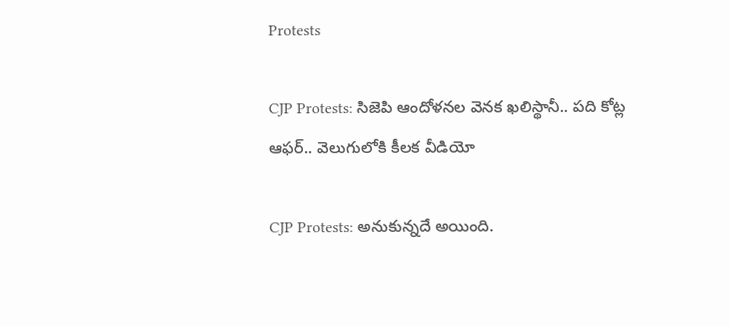Protests

CJP Protests: సిజెపి ఆందోళనల వెనక ఖలిస్థానీ.. పది కోట్ల ఆఫర్.. వెలుగులోకి కీలక వీడియో

CJP Protests: అనుకున్నదే అయింది.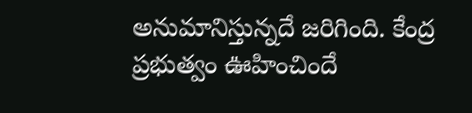అనుమానిస్తున్నదే జరిగింది. కేంద్ర ప్రభుత్వం ఊహించిందే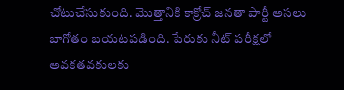చోటుచేసుకుంది. మొత్తానికి కాక్రోచ్ జనతా పార్టీ అసలు బాగోతం బయటపడింది. పేరుకు నీట్ పరీక్షలో అవకతవకులకు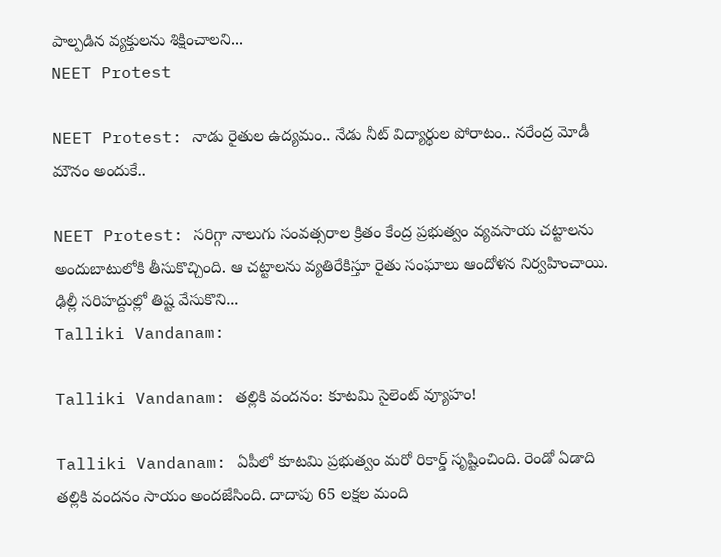పాల్పడిన వ్యక్తులను శిక్షించాలని...
NEET Protest

NEET Protest: నాడు రైతుల ఉద్యమం.. నేడు నీట్ విద్యార్థుల పోరాటం.. నరేంద్ర మోడీ మౌనం అందుకే..

NEET Protest: సరిగ్గా నాలుగు సంవత్సరాల క్రితం కేంద్ర ప్రభుత్వం వ్యవసాయ చట్టాలను అందుబాటులోకి తీసుకొచ్చింది. ఆ చట్టాలను వ్యతిరేకిస్తూ రైతు సంఘాలు ఆందోళన నిర్వహించాయి. ఢిల్లీ సరిహద్దుల్లో తిష్ట వేసుకొని...
Talliki Vandanam:

Talliki Vandanam: తల్లికి వందనం: కూటమి సైలెంట్ వ్యూహం!

Talliki Vandanam: ఏపీలో కూటమి ప్రభుత్వం మరో రికార్డ్ సృష్టించింది. రెండో ఏడాది తల్లికి వందనం సాయం అందజేసింది. దాదాపు 65 లక్షల మంది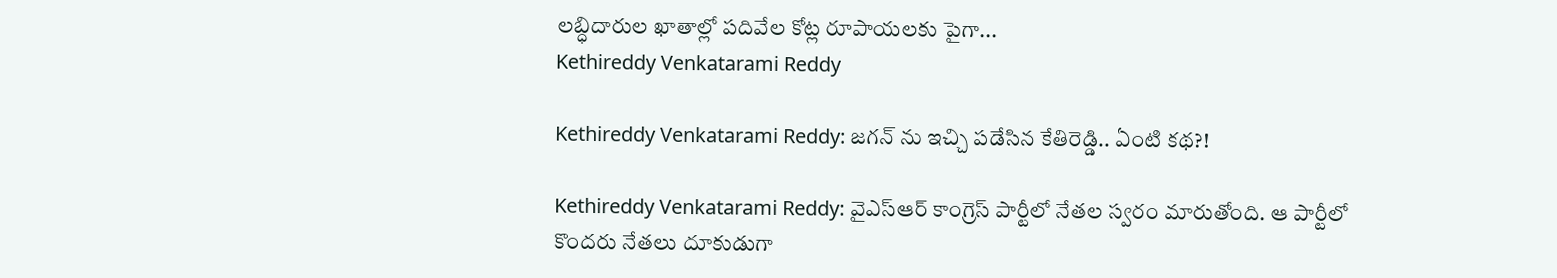లబ్ధిదారుల ఖాతాల్లో పదివేల కోట్ల రూపాయలకు పైగా...
Kethireddy Venkatarami Reddy

Kethireddy Venkatarami Reddy: జగన్ ను ఇచ్చి పడేసిన కేతిరెడ్డి.. ఏంటి కథ?!

Kethireddy Venkatarami Reddy: వైఎస్ఆర్ కాంగ్రెస్ పార్టీలో నేతల స్వరం మారుతోంది. ఆ పార్టీలో కొందరు నేతలు దూకుడుగా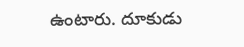ఉంటారు. దూకుడు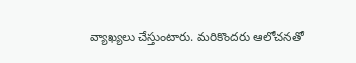వ్యాఖ్యలు చేస్తుంటారు. మరికొందరు ఆలోచనతో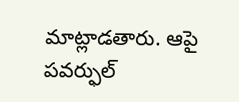మాట్లాడతారు. ఆపై పవర్ఫుల్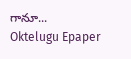గానూ...
Oktelugu Epaper